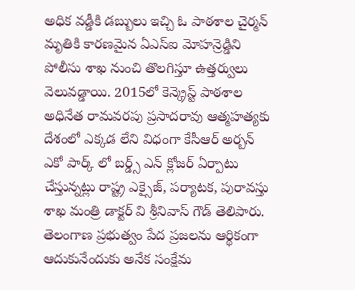అధిక వడ్డీకి డబ్బులు ఇచ్చి ఓ పాఠశాల చైర్మన్ మృతికి కారణమైన ఏఎస్ఐ మోహన్రెడ్డిని పోలీసు శాఖ నుంచి తొలగిస్తూ ఉత్తర్వులు వెలువడ్డాయి. 2015లో కెన్క్రెస్ట్ పాఠశాల అధినేత రామవరపు ప్రసాదరావు ఆత్మహత్యకు
దేశంలో ఎక్కడ లేని విధంగా కేసీఆర్ అర్బన్ ఎకో పార్క్ లో బర్డ్స్ ఎన్ క్లోజర్ ఏర్పాటు చేస్తున్నట్లు రాష్ట్ర ఎక్సైజ్, పర్యాటక, పురావస్తు శాఖ మంత్రి డాక్టర్ వి శ్రీనివాస్ గౌడ్ తెలిపారు.
తెలంగాణ ప్రభుత్వం పేద ప్రజలను ఆర్థికంగా ఆదుకునేందుకు అనేక సంక్షేమ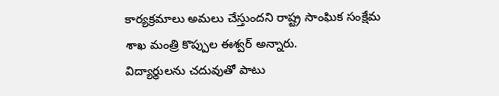కార్యక్రమాలు అమలు చేస్తుందని రాష్ట్ర సాంఘిక సంక్షేమ శాఖ మంత్రి కొప్పుల ఈశ్వర్ అన్నారు.
విద్యార్థులను చదువుతో పాటు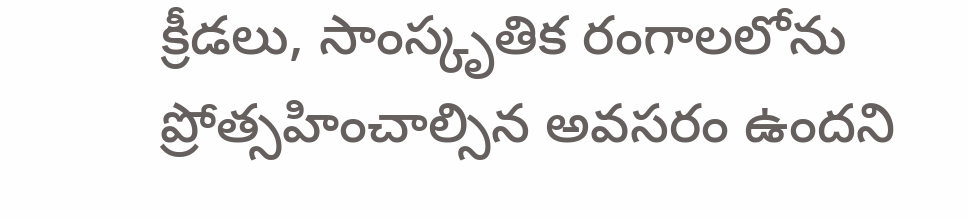క్రీడలు, సాంస్కృతిక రంగాలలోను ప్రోత్సహించాల్సిన అవసరం ఉందని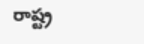రాష్ట్ర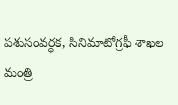పశుసంవర్ధక, సినిమాటోగ్రఫీ శాఖల మంత్రి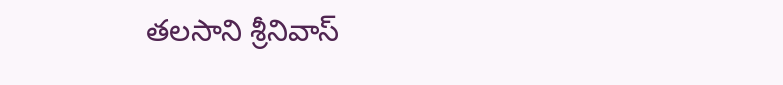తలసాని శ్రీనివాస్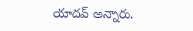యాదవ్ అన్నారు.